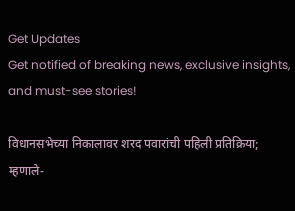Get Updates
Get notified of breaking news, exclusive insights, and must-see stories!

विधानसभेच्या निकालावर शरद पवारांची पहिली प्रतिक्रिया; म्हणाले-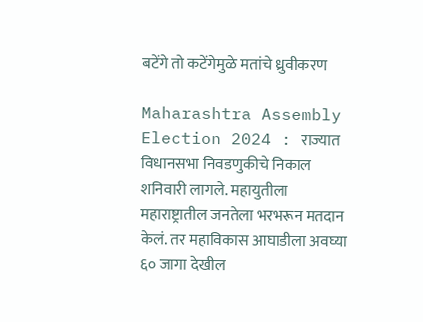बटेंगे तो कटेंगेमुळे मतांचे ध्रुवीकरण

Maharashtra Assembly Election 2024 : राज्यात विधानसभा निवडणुकीचे निकाल शनिवारी लागले. महायुतीला महाराष्ट्रातील जनतेला भरभरून मतदान केलं. तर महाविकास आघाडीला अवघ्या ६० जागा देखील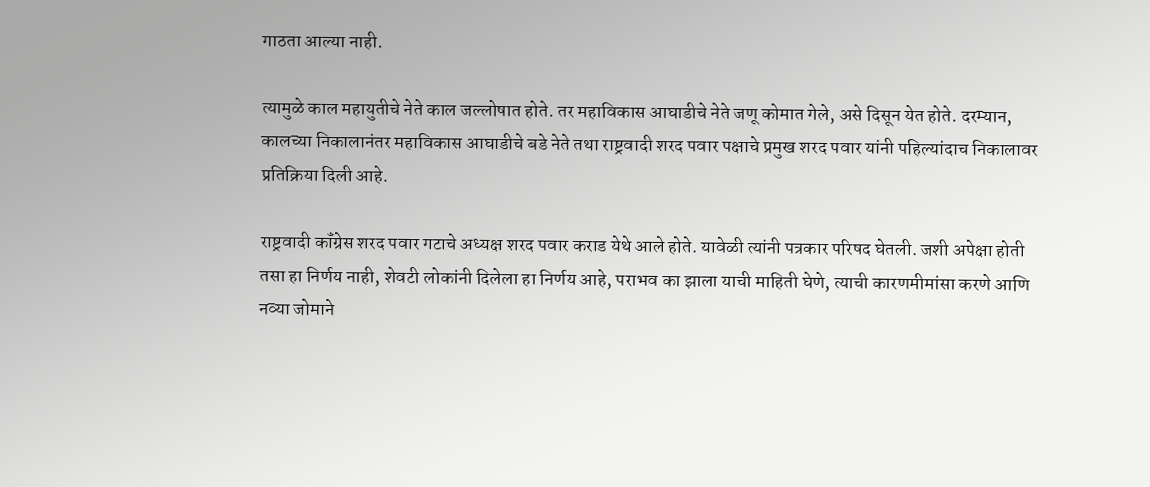गाठता आल्या नाही.

त्यामुळे काल महायुतीचे नेते काल जल्लोषात होते. तर महाविकास आघाडीचे नेते जणू कोमात गेले, असे दिसून येत होते. दरम्यान, कालच्या निकालानंतर महाविकास आघाडीचे बडे नेते तथा राष्ट्रवादी शरद पवार पक्षाचे प्रमुख शरद पवार यांनी पहिल्यांदाच निकालावर प्रतिक्रिया दिली आहे.

राष्ट्रवादी कॉंग्रेस शरद पवार गटाचे अध्यक्ष शरद पवार कराड येथे आले होते. यावेळी त्यांनी पत्रकार परिषद घेतली. जशी अपेक्षा होती तसा हा निर्णय नाही, शेवटी लोकांनी दिलेला हा निर्णय आहे, पराभव का झाला याची माहिती घेणे, त्याची कारणमीमांसा करणे आणि नव्या जोमाने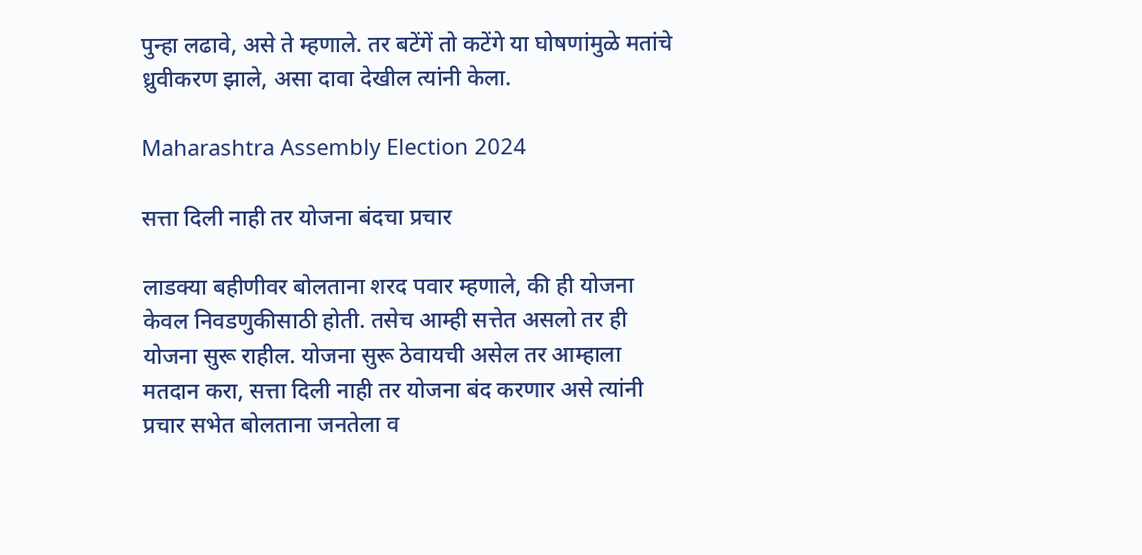पुन्हा लढावे, असे ते म्हणाले. तर बटेंगें तो कटेंगे या घोषणांमुळे मतांचे ध्रुवीकरण झाले, असा दावा देखील त्यांनी केला.

Maharashtra Assembly Election 2024

सत्ता दिली नाही तर योजना बंदचा प्रचार

लाडक्या बहीणीवर बोलताना शरद पवार म्हणाले, की ही योजना केवल निवडणुकीसाठी होती. तसेच आम्ही सत्तेत असलो तर ही योजना सुरू राहील. योजना सुरू ठेवायची असेल तर आम्हाला मतदान करा, सत्ता दिली नाही तर योजना बंद करणार असे त्यांनी प्रचार सभेत बोलताना जनतेला व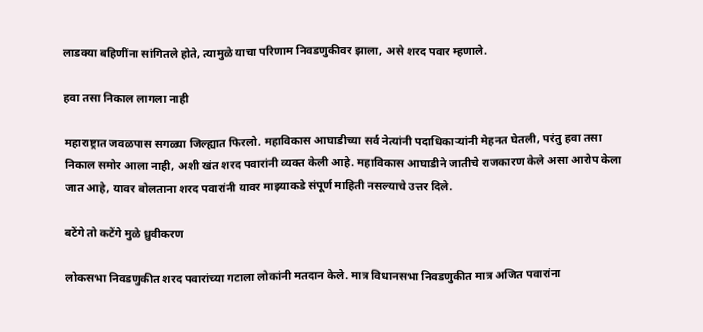लाडक्या बहिणींना सांगितले होते, त्यामुळे याचा परिणाम निवडणुकीवर झाला, असे शरद पवार म्हणाले.

हवा तसा निकाल लागला नाही

महाराष्ट्रात जवळपास सगळ्या जिल्ह्यात फिरलो. महाविकास आघाडीच्या सर्व नेत्यांनी पदाधिकाऱ्यांनी मेहनत घेतली, परंतु हवा तसा निकाल समोर आला नाही, अशी खंत शरद पवारांनी व्यक्त केली आहे. महाविकास आघाडीने जातीचे राजकारण केले असा आरोप केला जात आहे, यावर बोलताना शरद पवारांनी यावर माझ्याकडे संपूर्ण माहिती नसल्याचे उत्तर दिले.

बटेंगे तो कटेंगे मुळे ध्रुवीकरण

लोकसभा निवडणुकीत शरद पवारांच्या गटाला लोकांनी मतदान केले. मात्र विधानसभा निवडणुकीत मात्र अजित पवारांना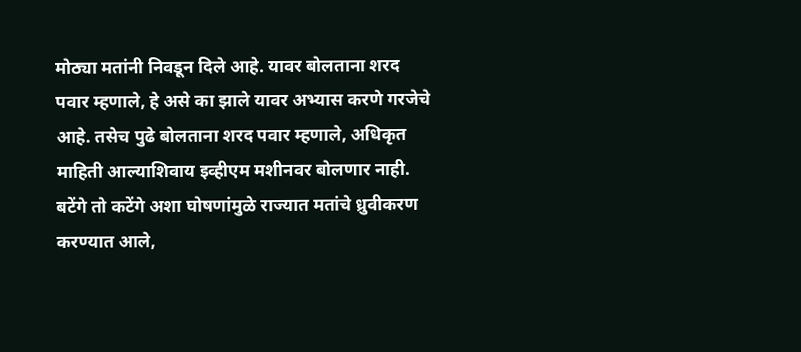मोठ्या मतांनी निवडून दिले आहे. यावर बोलताना शरद पवार म्हणाले, हे असे का झाले यावर अभ्यास करणे गरजेचे आहे. तसेच पुढे बोलताना शरद पवार म्हणाले, अधिकृत माहिती आल्याशिवाय इव्हीएम मशीनवर बोलणार नाही. बटेंगे तो कटेंगे अशा घोषणांमुळे राज्यात मतांचे ध्रुवीकरण करण्यात आले,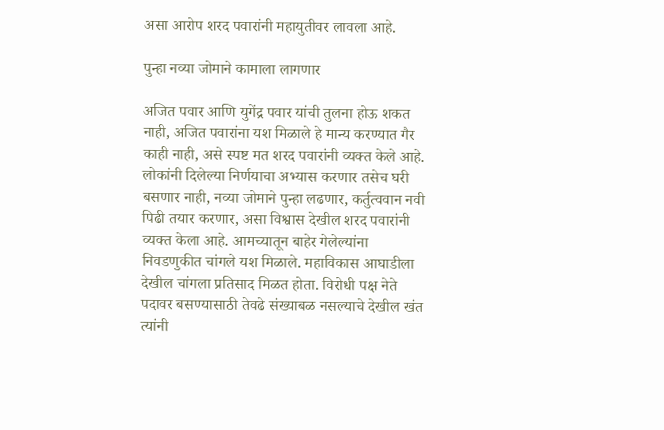असा आरोप शरद पवारांनी महायुतीवर लावला आहे.

पुन्हा नव्या जोमाने कामाला लागणार

अजित पवार आणि युगेंद्र पवार यांची तुलना होऊ शकत नाही, अजित पवारांना यश मिळाले हे मान्य करण्यात गैर काही नाही, असे स्पष्ट मत शरद पवारांनी व्यक्त केले आहे. लोकांनी दिलेल्या निर्णयाचा अभ्यास करणार तसेच घरी बसणार नाही, नव्या जोमाने पुन्हा लढणार, कर्तुत्ववान नवी पिढी तयार करणार, असा विश्वास देखील शरद पवारांनी व्यक्त केला आहे. आमच्यातून बाहेर गेलेल्यांना निवडणुकीत चांगले यश मिळाले. महाविकास आघाडीला देखील चांगला प्रतिसाद मिळत होता. विरोधी पक्ष नेते पदावर बसण्यासाठी तेवढे संख्याबळ नसल्याचे देखील खंत त्यांनी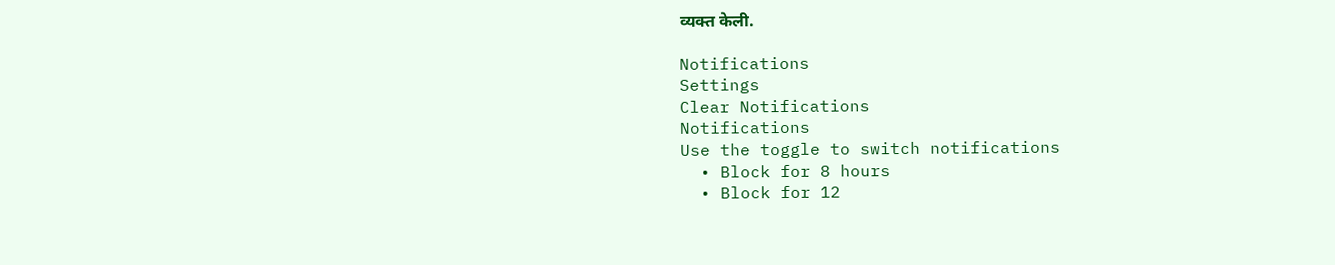व्यक्त केली.

Notifications
Settings
Clear Notifications
Notifications
Use the toggle to switch notifications
  • Block for 8 hours
  • Block for 12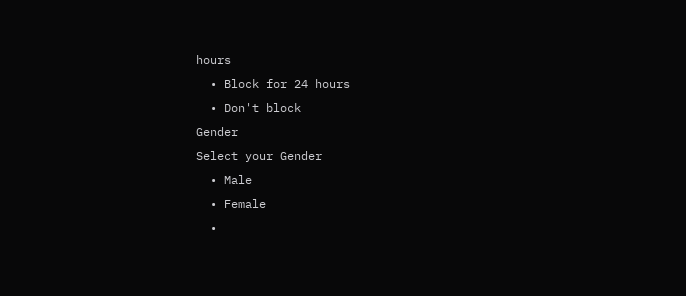hours
  • Block for 24 hours
  • Don't block
Gender
Select your Gender
  • Male
  • Female
  •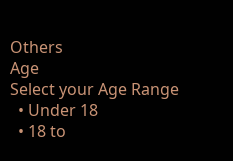Others
Age
Select your Age Range
  • Under 18
  • 18 to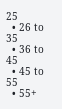25
  • 26 to 35
  • 36 to 45
  • 45 to 55
  • 55+